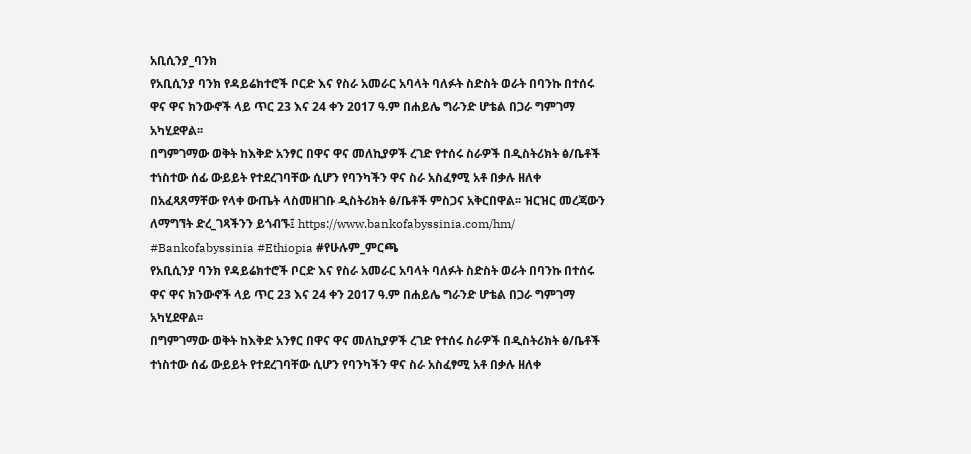አቢሲንያ_ባንክ
የአቢሲንያ ባንክ የዳይሬክተሮች ቦርድ እና የስራ አመራር አባላት ባለፉት ስድስት ወራት በባንኩ በተሰሩ ዋና ዋና ክንውኖች ላይ ጥር 23 እና 24 ቀን 2017 ዓ.ም በሐይሌ ግራንድ ሆቴል በጋራ ግምገማ አካሂደዋል፡፡
በግምገማው ወቅት ከእቅድ አንፃር በዋና ዋና መለኪያዎች ረገድ የተሰሩ ስራዎች በዲስትሪክት ፅ/ቤቶች ተነስተው ሰፊ ውይይት የተደረገባቸው ሲሆን የባንካችን ዋና ስራ አስፈፃሚ አቶ በቃሉ ዘለቀ በአፈጻጸማቸው የላቀ ውጤት ላስመዘገቡ ዲስትሪክት ፅ/ቤቶች ምስጋና አቅርበዋል፡፡ ዝርዝር መረጃውን ለማግኘት ድረ_ገጻችንን ይጎብኙ፤ https://www.bankofabyssinia.com/hm/
#Bankofabyssinia #Ethiopia #የሁሉም_ምርጫ
የአቢሲንያ ባንክ የዳይሬክተሮች ቦርድ እና የስራ አመራር አባላት ባለፉት ስድስት ወራት በባንኩ በተሰሩ ዋና ዋና ክንውኖች ላይ ጥር 23 እና 24 ቀን 2017 ዓ.ም በሐይሌ ግራንድ ሆቴል በጋራ ግምገማ አካሂደዋል፡፡
በግምገማው ወቅት ከእቅድ አንፃር በዋና ዋና መለኪያዎች ረገድ የተሰሩ ስራዎች በዲስትሪክት ፅ/ቤቶች ተነስተው ሰፊ ውይይት የተደረገባቸው ሲሆን የባንካችን ዋና ስራ አስፈፃሚ አቶ በቃሉ ዘለቀ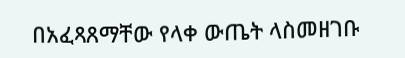በአፈጻጸማቸው የላቀ ውጤት ላስመዘገቡ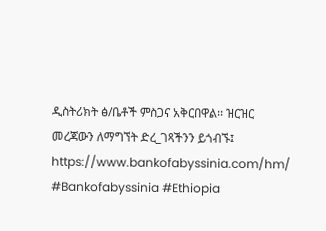ዲስትሪክት ፅ/ቤቶች ምስጋና አቅርበዋል፡፡ ዝርዝር መረጃውን ለማግኘት ድረ_ገጻችንን ይጎብኙ፤ https://www.bankofabyssinia.com/hm/
#Bankofabyssinia #Ethiopia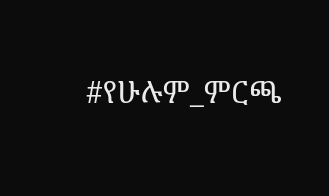#የሁሉም_ምርጫ